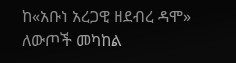ከ«አቡነ አረጋዊ ዘደብረ ዳሞ» ለውጦች መካከል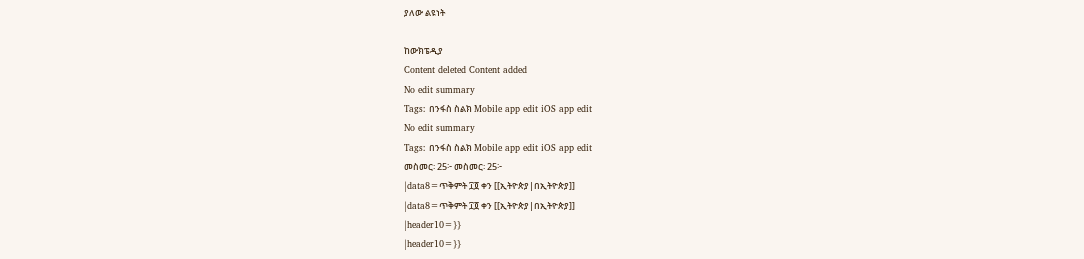ያለው ልዩነት

ከውክፔዲያ
Content deleted Content added
No edit summary
Tags: በንፋስ ስልክ Mobile app edit iOS app edit
No edit summary
Tags: በንፋስ ስልክ Mobile app edit iOS app edit
መስመር፡ 25፦ መስመር፡ 25፦
|data8=ጥቅምት ፲፬ ቀን [[ኢትዮጵያ|በኢትዮጵያ]]
|data8=ጥቅምት ፲፬ ቀን [[ኢትዮጵያ|በኢትዮጵያ]]
|header10=}}
|header10=}}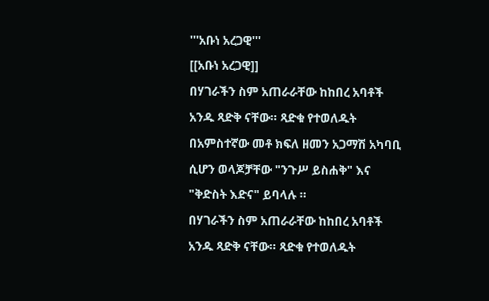'''አቡነ አረጋዊ'''
[[አቡነ አረጋዊ]]
በሃገራችን ስም አጠራራቸው ከከበረ አባቶች አንዱ ጻድቅ ናቸው። ጻድቁ የተወለዱት በአምስተኛው መቶ ክፍለ ዘመን አጋማሽ አካባቢ ሲሆን ወላጆቻቸው "ንጉሥ ይስሐቅ" እና "ቅድስት እድና" ይባላሉ ።
በሃገራችን ስም አጠራራቸው ከከበረ አባቶች አንዱ ጻድቅ ናቸው። ጻድቁ የተወለዱት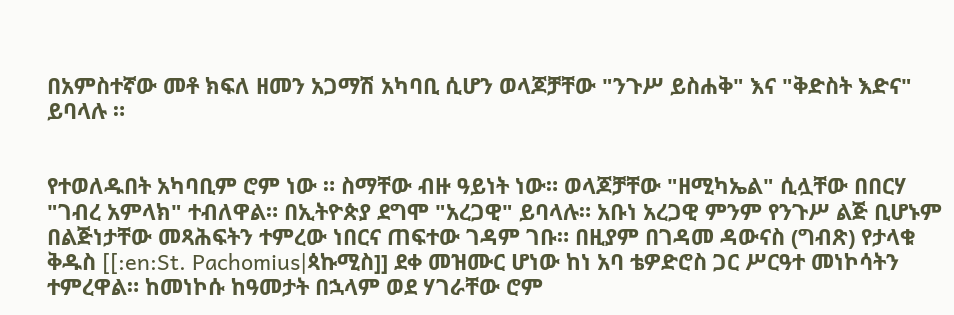በአምስተኛው መቶ ክፍለ ዘመን አጋማሽ አካባቢ ሲሆን ወላጆቻቸው "ንጉሥ ይስሐቅ" እና "ቅድስት እድና" ይባላሉ ።


የተወለዱበት አካባቢም ሮም ነው ። ስማቸው ብዙ ዓይነት ነው። ወላጆቻቸው "ዘሚካኤል" ሲሏቸው በበርሃ "ገብረ አምላክ" ተብለዋል። በኢትዮጵያ ደግሞ "አረጋዊ" ይባላሉ። አቡነ አረጋዊ ምንም የንጉሥ ልጅ ቢሆኑም በልጅነታቸው መጻሕፍትን ተምረው ነበርና ጠፍተው ገዳም ገቡ። በዚያም በገዳመ ዳውናስ (ግብጽ) የታላቁ ቅዱስ [[:en:St. Pachomius|ጳኩሚስ]] ደቀ መዝሙር ሆነው ከነ አባ ቴዎድሮስ ጋር ሥርዓተ መነኮሳትን ተምረዋል። ከመነኮሱ ከዓመታት በኋላም ወደ ሃገራቸው ሮም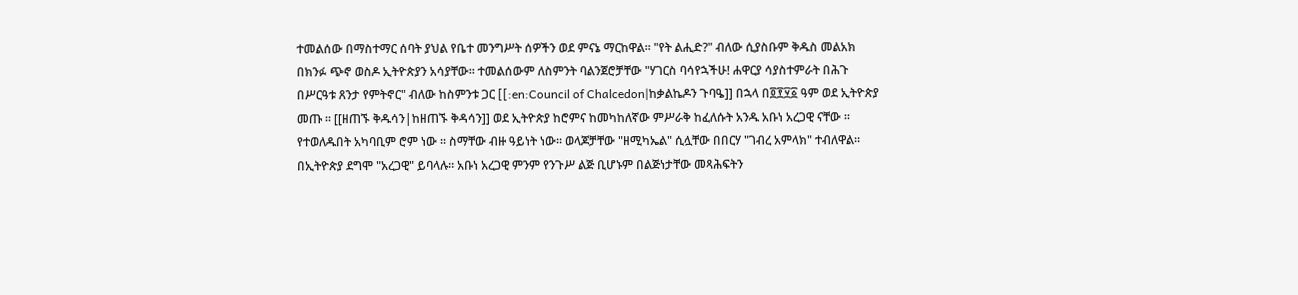ተመልሰው በማስተማር ሰባት ያህል የቤተ መንግሥት ሰዎችን ወደ ምናኔ ማርከዋል። "የት ልሒድ?" ብለው ሲያስቡም ቅዱስ መልአክ በክንፉ ጭኖ ወስዶ ኢትዮጵያን አሳያቸው። ተመልሰውም ለስምንት ባልንጀሮቻቸው "ሃገርስ ባሳየኋችሁ! ሐዋርያ ሳያስተምራት በሕጉ በሥርዓቱ ጸንታ የምትኖር" ብለው ከስምንቱ ጋር [[:en:Council of Chalcedon|ከቃልኬዶን ጉባዔ]] በኋላ በ፬፻፶፩ ዓም ወደ ኢትዮጵያ መጡ ። [[ዘጠኙ ቅዱሳን|ከዘጠኙ ቅዳሳን]] ወደ ኢትዮጵያ ከሮምና ከመካከለኛው ምሥራቅ ከፈለሱት አንዱ አቡነ አረጋዊ ናቸው ።
የተወለዱበት አካባቢም ሮም ነው ። ስማቸው ብዙ ዓይነት ነው። ወላጆቻቸው "ዘሚካኤል" ሲሏቸው በበርሃ "ገብረ አምላክ" ተብለዋል። በኢትዮጵያ ደግሞ "አረጋዊ" ይባላሉ። አቡነ አረጋዊ ምንም የንጉሥ ልጅ ቢሆኑም በልጅነታቸው መጻሕፍትን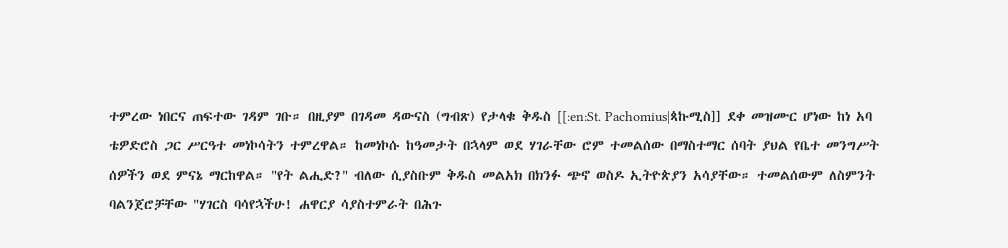ተምረው ነበርና ጠፍተው ገዳም ገቡ። በዚያም በገዳመ ዳውናስ (ግብጽ) የታላቁ ቅዱስ [[:en:St. Pachomius|ጳኩሚስ]] ደቀ መዝሙር ሆነው ከነ አባ ቴዎድሮስ ጋር ሥርዓተ መነኮሳትን ተምረዋል። ከመነኮሱ ከዓመታት በኋላም ወደ ሃገራቸው ሮም ተመልሰው በማስተማር ሰባት ያህል የቤተ መንግሥት ሰዎችን ወደ ምናኔ ማርከዋል። "የት ልሒድ?" ብለው ሲያስቡም ቅዱስ መልአክ በክንፉ ጭኖ ወስዶ ኢትዮጵያን አሳያቸው። ተመልሰውም ለስምንት ባልንጀሮቻቸው "ሃገርስ ባሳየኋችሁ! ሐዋርያ ሳያስተምራት በሕጉ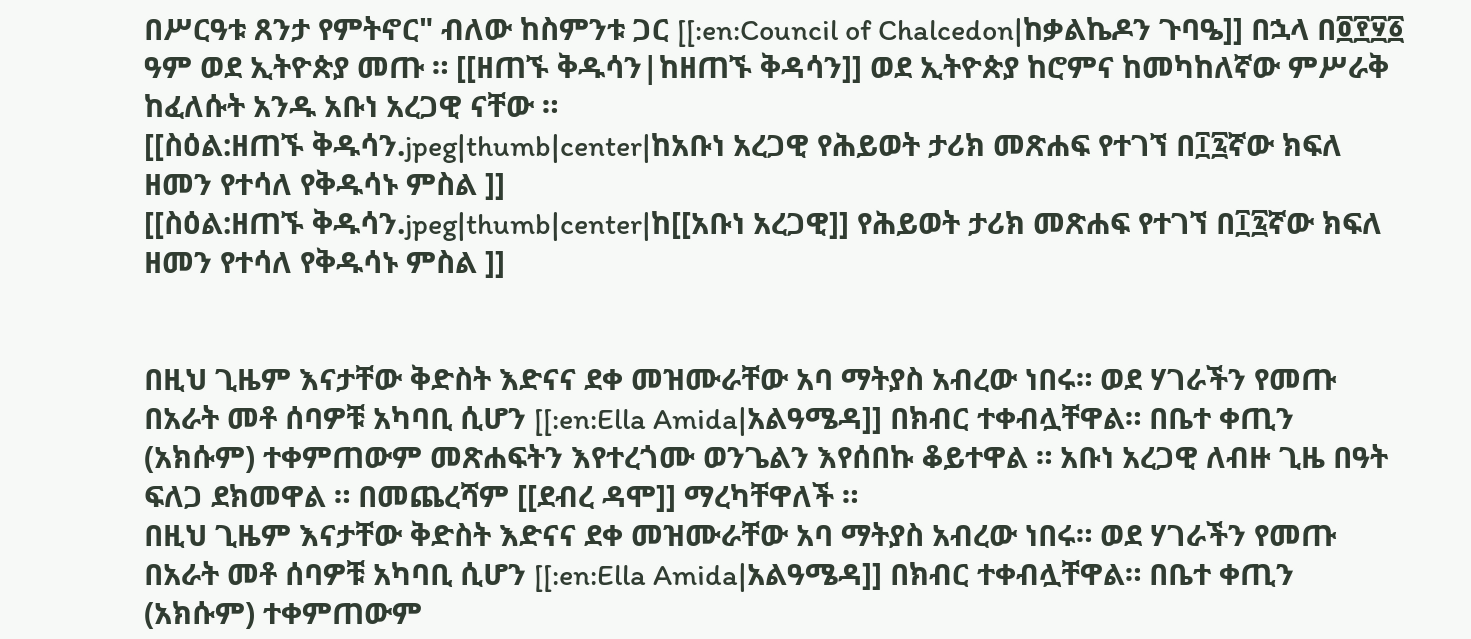በሥርዓቱ ጸንታ የምትኖር" ብለው ከስምንቱ ጋር [[:en:Council of Chalcedon|ከቃልኬዶን ጉባዔ]] በኋላ በ፬፻፶፩ ዓም ወደ ኢትዮጵያ መጡ ። [[ዘጠኙ ቅዱሳን|ከዘጠኙ ቅዳሳን]] ወደ ኢትዮጵያ ከሮምና ከመካከለኛው ምሥራቅ ከፈለሱት አንዱ አቡነ አረጋዊ ናቸው ።
[[ስዕል:ዘጠኙ ቅዱሳን.jpeg|thumb|center|ከአቡነ አረጋዊ የሕይወት ታሪክ መጽሐፍ የተገኘ በ፲፯ኛው ክፍለ ዘመን የተሳለ የቅዱሳኑ ምስል ]]
[[ስዕል:ዘጠኙ ቅዱሳን.jpeg|thumb|center|ከ[[አቡነ አረጋዊ]] የሕይወት ታሪክ መጽሐፍ የተገኘ በ፲፯ኛው ክፍለ ዘመን የተሳለ የቅዱሳኑ ምስል ]]


በዚህ ጊዜም እናታቸው ቅድስት እድናና ደቀ መዝሙራቸው አባ ማትያስ አብረው ነበሩ። ወደ ሃገራችን የመጡ በአራት መቶ ሰባዎቹ አካባቢ ሲሆን [[:en:Ella Amida|አልዓሜዳ]] በክብር ተቀብሏቸዋል። በቤተ ቀጢን (አክሱም) ተቀምጠውም መጽሐፍትን እየተረጎሙ ወንጌልን እየሰበኩ ቆይተዋል ። አቡነ አረጋዊ ለብዙ ጊዜ በዓት ፍለጋ ደክመዋል ። በመጨረሻም [[ደብረ ዳሞ]] ማረካቸዋለች ።
በዚህ ጊዜም እናታቸው ቅድስት እድናና ደቀ መዝሙራቸው አባ ማትያስ አብረው ነበሩ። ወደ ሃገራችን የመጡ በአራት መቶ ሰባዎቹ አካባቢ ሲሆን [[:en:Ella Amida|አልዓሜዳ]] በክብር ተቀብሏቸዋል። በቤተ ቀጢን (አክሱም) ተቀምጠውም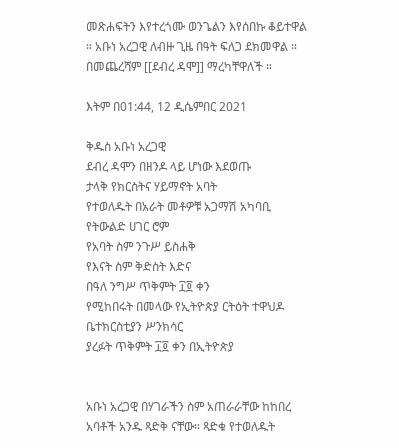መጽሐፍትን እየተረጎሙ ወንጌልን እየሰበኩ ቆይተዋል ። አቡነ አረጋዊ ለብዙ ጊዜ በዓት ፍለጋ ደክመዋል ። በመጨረሻም [[ደብረ ዳሞ]] ማረካቸዋለች ።

እትም በ01:44, 12 ዲሴምበር 2021

ቅዱስ አቡነ አረጋዊ
ደብረ ዳሞን በዘንዶ ላይ ሆነው እደወጡ
ታላቅ የክርስትና ሃይማኖት አባት
የተወለዱት በአራት መቶዎቹ አጋማሽ አካባቢ
የትውልድ ሀገር ሮም
የአባት ስም ንጉሥ ይስሐቅ
የእናት ስም ቅድስት እድና
በዓለ ንግሥ ጥቅምት ፲፬ ቀን
የሚከበሩት በመላው የኢትዮጵያ ርትዕት ተዋህዶ ቤተክርስቲያን ሥንክሳር
ያረፉት ጥቅምት ፲፬ ቀን በኢትዮጵያ


አቡነ አረጋዊ በሃገራችን ስም አጠራራቸው ከከበረ አባቶች አንዱ ጻድቅ ናቸው። ጻድቁ የተወለዱት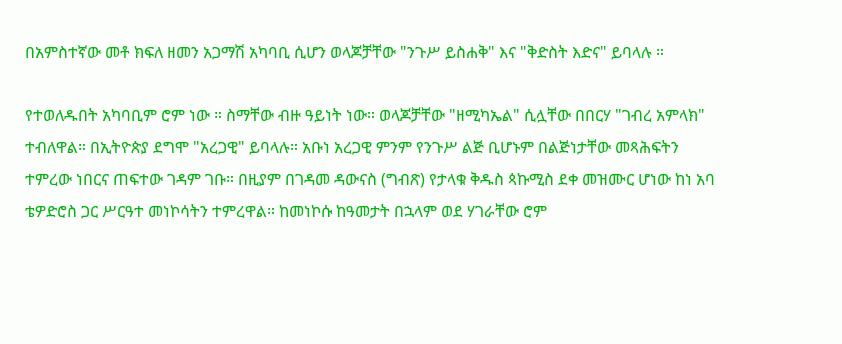በአምስተኛው መቶ ክፍለ ዘመን አጋማሽ አካባቢ ሲሆን ወላጆቻቸው "ንጉሥ ይስሐቅ" እና "ቅድስት እድና" ይባላሉ ።

የተወለዱበት አካባቢም ሮም ነው ። ስማቸው ብዙ ዓይነት ነው። ወላጆቻቸው "ዘሚካኤል" ሲሏቸው በበርሃ "ገብረ አምላክ" ተብለዋል። በኢትዮጵያ ደግሞ "አረጋዊ" ይባላሉ። አቡነ አረጋዊ ምንም የንጉሥ ልጅ ቢሆኑም በልጅነታቸው መጻሕፍትን ተምረው ነበርና ጠፍተው ገዳም ገቡ። በዚያም በገዳመ ዳውናስ (ግብጽ) የታላቁ ቅዱስ ጳኩሚስ ደቀ መዝሙር ሆነው ከነ አባ ቴዎድሮስ ጋር ሥርዓተ መነኮሳትን ተምረዋል። ከመነኮሱ ከዓመታት በኋላም ወደ ሃገራቸው ሮም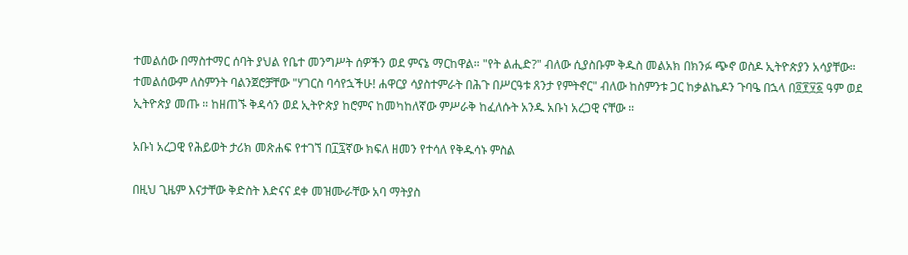ተመልሰው በማስተማር ሰባት ያህል የቤተ መንግሥት ሰዎችን ወደ ምናኔ ማርከዋል። "የት ልሒድ?" ብለው ሲያስቡም ቅዱስ መልአክ በክንፉ ጭኖ ወስዶ ኢትዮጵያን አሳያቸው። ተመልሰውም ለስምንት ባልንጀሮቻቸው "ሃገርስ ባሳየኋችሁ! ሐዋርያ ሳያስተምራት በሕጉ በሥርዓቱ ጸንታ የምትኖር" ብለው ከስምንቱ ጋር ከቃልኬዶን ጉባዔ በኋላ በ፬፻፶፩ ዓም ወደ ኢትዮጵያ መጡ ። ከዘጠኙ ቅዳሳን ወደ ኢትዮጵያ ከሮምና ከመካከለኛው ምሥራቅ ከፈለሱት አንዱ አቡነ አረጋዊ ናቸው ።

አቡነ አረጋዊ የሕይወት ታሪክ መጽሐፍ የተገኘ በ፲፯ኛው ክፍለ ዘመን የተሳለ የቅዱሳኑ ምስል

በዚህ ጊዜም እናታቸው ቅድስት እድናና ደቀ መዝሙራቸው አባ ማትያስ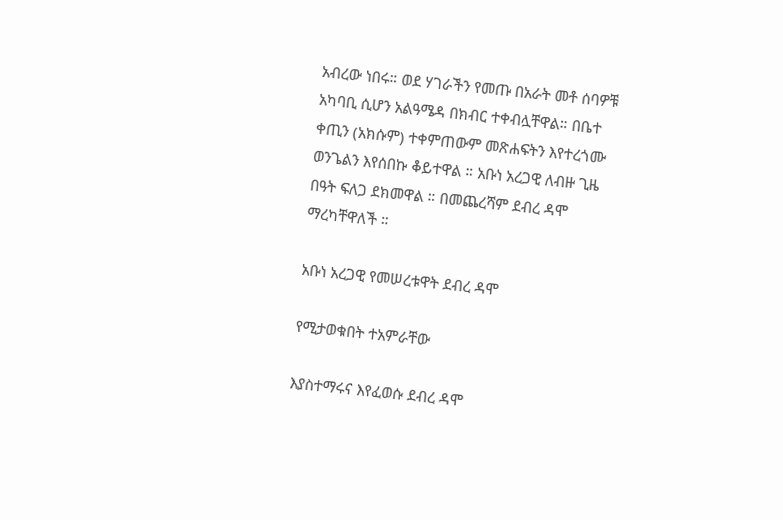አብረው ነበሩ። ወደ ሃገራችን የመጡ በአራት መቶ ሰባዎቹ አካባቢ ሲሆን አልዓሜዳ በክብር ተቀብሏቸዋል። በቤተ ቀጢን (አክሱም) ተቀምጠውም መጽሐፍትን እየተረጎሙ ወንጌልን እየሰበኩ ቆይተዋል ። አቡነ አረጋዊ ለብዙ ጊዜ በዓት ፍለጋ ደክመዋል ። በመጨረሻም ደብረ ዳሞ ማረካቸዋለች ።

አቡነ አረጋዊ የመሠረቱዋት ደብረ ዳሞ

የሚታወቁበት ተአምራቸው

እያስተማሩና እየፈወሱ ደብረ ዳሞ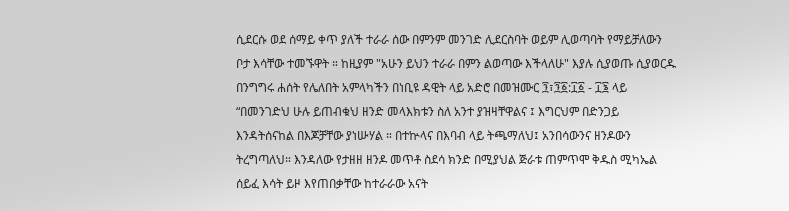ሲደርሱ ወደ ሰማይ ቀጥ ያለች ተራራ ሰው በምንም መንገድ ሊደርስባት ወይም ሊወጣባት የማይቻለውን ቦታ እሳቸው ተመኙዋት ። ከዚያም "አሁን ይህን ተራራ በምን ልወጣው እችላለሁ" እያሉ ሲያወጡ ሲያወርዱ በንግግሩ ሐሰት የሌለበት አምላካችን በነቢዩ ዳዊት ላይ አድሮ በመዝሙር ፺፣፺፩:፲፩ - ፲፮ ላይ “በመንገድህ ሁሉ ይጠብቁህ ዘንድ መላእክቱን ስለ አንተ ያዝዛቸዋልና ፤ እግርህም በድንጋይ እንዳትሰናከል በእጆቻቸው ያነሡሃል ። በተኵላና በእባብ ላይ ትጫማለህ፤ አንበሳውንና ዘንዶውን ትረግጣለህ። እንዳለው የታዘዘ ዘንዶ መጥቶ ስደሳ ክንድ በሚያህል ጅራቱ ጠምጥሞ ቅዱስ ሚካኤል ሰይፈ እሳት ይዞ እየጠበቃቸው ከተራራው አናት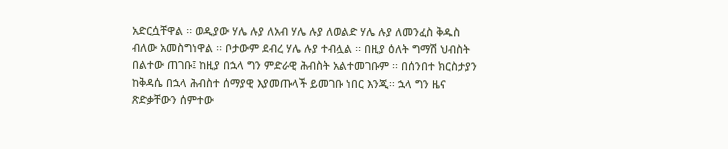አድርሷቸዋል ፡፡ ወዲያው ሃሌ ሉያ ለአብ ሃሌ ሉያ ለወልድ ሃሌ ሉያ ለመንፈስ ቅዱስ ብለው አመስግነዋል ፡፡ ቦታውም ደብረ ሃሌ ሉያ ተብሏል ፡፡ በዚያ ዕለት ግማሽ ህብስት በልተው ጠገቡ፤ ከዚያ በኋላ ግን ምድራዊ ሕብስት አልተመገቡም ፡፡ በሰንበተ ክርስታያን ከቅዳሴ በኋላ ሕብስተ ሰማያዊ እያመጡላች ይመገቡ ነበር እንጂ፡፡ ኋላ ግን ዜና ጽድቃቸውን ሰምተው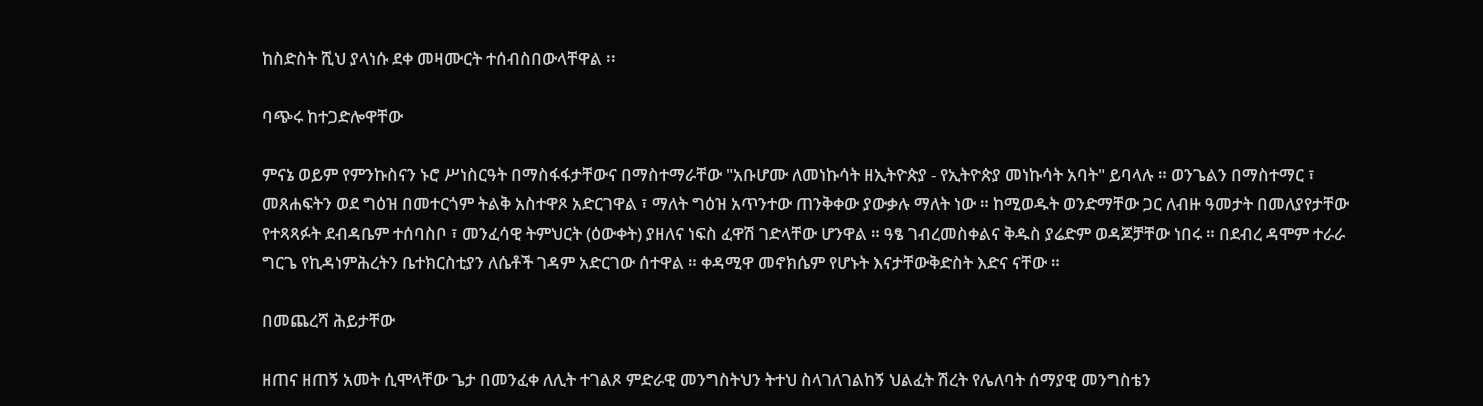ከስድስት ሺህ ያላነሱ ደቀ መዛሙርት ተሰብስበውላቸዋል ፡፡

ባጭሩ ከተጋድሎዋቸው

ምናኔ ወይም የምንኩስናን ኑሮ ሥነስርዓት በማስፋፋታቸውና በማስተማራቸው "አቡሆሙ ለመነኩሳት ዘኢትዮጵያ - የኢትዮጵያ መነኩሳት አባት" ይባላሉ ። ወንጌልን በማስተማር ፣ መጸሐፍትን ወደ ግዕዝ በመተርጎም ትልቅ አስተዋጾ አድርገዋል ፣ ማለት ግዕዝ አጥንተው ጠንቅቀው ያውቃሉ ማለት ነው ። ከሚወዱት ወንድማቸው ጋር ለብዙ ዓመታት በመለያየታቸው የተጻጻፉት ደብዳቤም ተሰባስቦ ፣ መንፈሳዊ ትምህርት (ዕውቀት) ያዘለና ነፍስ ፈዋሽ ገድላቸው ሆንዋል ። ዓፄ ገብረመስቀልና ቅዱስ ያሬድም ወዳጆቻቸው ነበሩ ። በደብረ ዳሞም ተራራ ግርጌ የኪዳነምሕረትን ቤተክርስቲያን ለሴቶች ገዳም አድርገው ሰተዋል ። ቀዳሚዋ መኖክሴም የሆኑት እናታቸውቅድስት እድና ናቸው ።

በመጨረሻ ሕይታቸው

ዘጠና ዘጠኝ አመት ሲሞላቸው ጌታ በመንፈቀ ለሊት ተገልጾ ምድራዊ መንግስትህን ትተህ ስላገለገልከኝ ህልፈት ሽረት የሌለባት ሰማያዊ መንግስቴን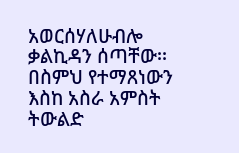አወርሰሃለሁብሎ ቃልኪዳን ሰጣቸው፡፡ በስምህ የተማጸነውን እስከ አስራ አምስት ትውልድ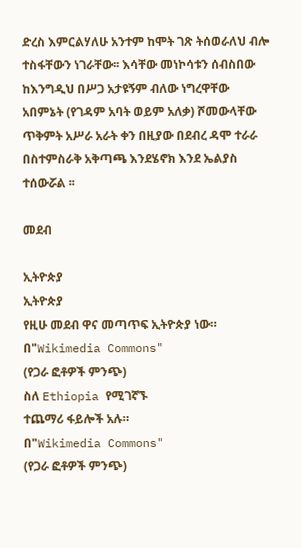ድረስ እምርልሃለሁ አንተም ከሞት ገጽ ትሰወራለህ ብሎ ተስፋቸውን ነገራቸው፡፡ እሳቸው መነኮሳቱን ሰብስበው ከእንግዲህ በሥጋ አታዩኝም ብለው ነግረዋቸው አበምኔት (የገዳም አባት ወይም አለቃ) ሾመውላቸው ጥቅምት አሥራ አራት ቀን በዚያው በደብረ ዳሞ ተራራ በስተምስራቅ አቅጣጫ እንደሄኖክ እንደ ኤልያስ ተሰውሯል ፡፡

መደብ

ኢትዮጵያ
ኢትዮጵያ
የዚሁ መደብ ዋና መጣጥፍ ኢትዮጵያ ነው።
በ"Wikimedia Commons"
(የጋራ ፎቶዎች ምንጭ)
ስለ Ethiopia የሚገኛኙ
ተጨማሪ ፋይሎች አሉ።
በ"Wikimedia Commons"
(የጋራ ፎቶዎች ምንጭ)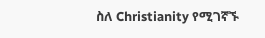ስለ Christianity የሚገኛኙ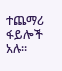ተጨማሪ ፋይሎች አሉ።